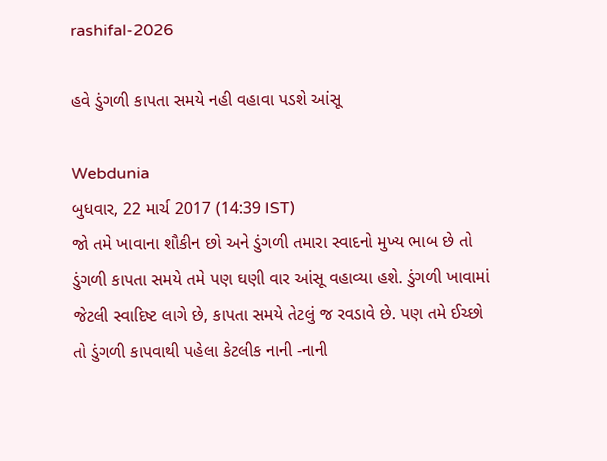rashifal-2026

હવે ડુંગળી કાપતા સમયે નહી વહાવા પડશે આંસૂ

Webdunia
બુધવાર, 22 માર્ચ 2017 (14:39 IST)
જો તમે ખાવાના શૌકીન છો અને ડુંગળી તમારા સ્વાદનો મુખ્ય ભાબ છે તો ડુંગળી કાપતા સમયે તમે પણ ઘણી વાર આંસૂ વહાવ્યા હશે. ડુંગળી ખાવામાં જેટલી સ્વાદિષ્ટ લાગે છે, કાપતા સમયે તેટલું જ રવડાવે છે. પણ તમે ઈચ્છો તો ડુંગળી કાપવાથી પહેલા કેટલીક નાની -નાની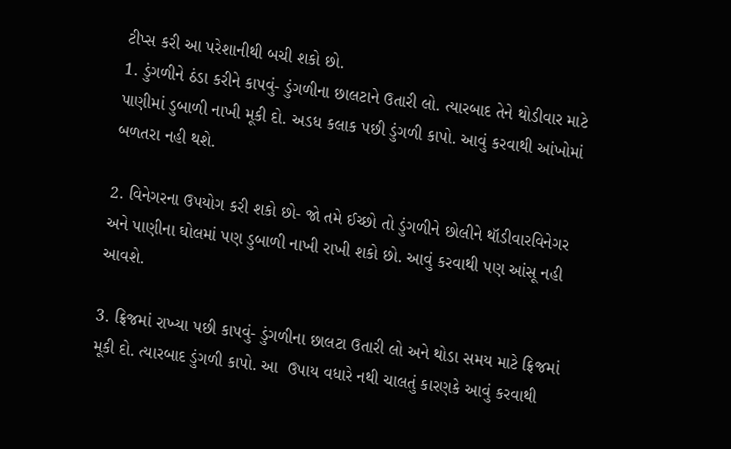ટીપ્સ કરી આ પરેશાનીથી બચી શકો છો.
1. ડુંગળીને ઠંડા કરીને કાપવું- ડુંગળીના છાલટાને ઉતારી લો. ત્યારબાદ તેને થોડીવાર માટે પાણીમાં ડુબાળી નાખી મૂકી દો. અડધ કલાક પછી ડુંગળી કાપો. આવું કરવાથી આંખોમાં બળતરા નહી થશે.

2. વિનેગરના ઉપયોગ કરી શકો છો- જો તમે ઈચ્છો તો ડુંગળીને છોલીને થૉડીવારવિનેગર અને પાણીના ઘોલમાં પણ ડુબાળી નાખી રાખી શકો છો. આવું કરવાથી પણ આંસૂ નહી આવશે.

3. ફ્રિજમાં રાખ્યા પછી કાપવું- ડુંગળીના છાલટા ઉતારી લો અને થોડા સમય માટે ફ્રિજમાં મૂકી દો. ત્યારબાદ ડુંગળી કાપો. આ  ઉપાય વધારે નથી ચાલતું કારણકે આવું કરવાથી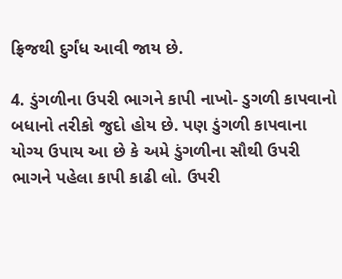ફ્રિજથી દુર્ગંધ આવી જાય છે.

4. ડુંગળીના ઉપરી ભાગને કાપી નાખો- ડુગળી કાપવાનો બધાનો તરીકો જુદો હોય છે. પણ ડુંગળી કાપવાના યોગ્ય ઉપાય આ છે કે અમે ડુંગળીના સૌથી ઉપરી ભાગને પહેલા કાપી કાઢી લો. ઉપરી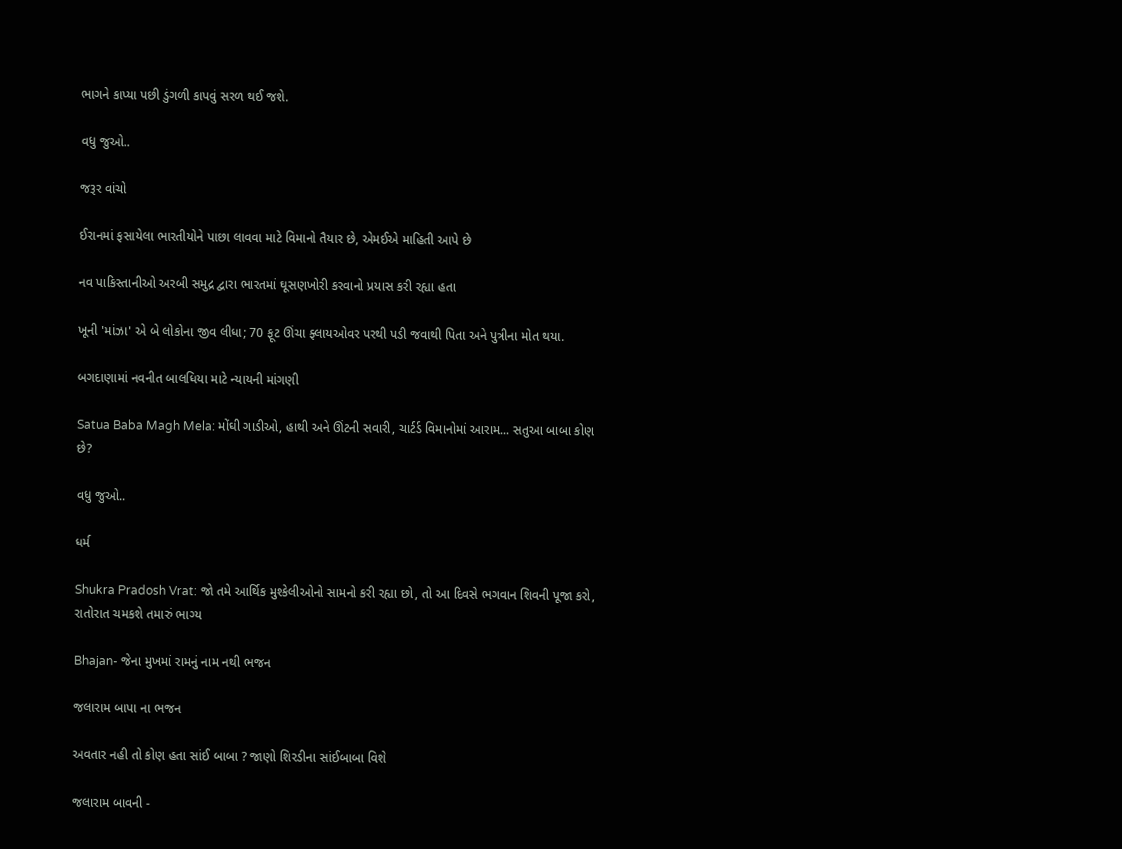ભાગને કાપ્યા પછી ડુંગળી કાપવું સરળ થઈ જશે.

વધુ જુઓ..

જરૂર વાંચો

ઈરાનમાં ફસાયેલા ભારતીયોને પાછા લાવવા માટે વિમાનો તૈયાર છે, એમઈએ માહિતી આપે છે

નવ પાકિસ્તાનીઓ અરબી સમુદ્ર દ્વારા ભારતમાં ઘૂસણખોરી કરવાનો પ્રયાસ કરી રહ્યા હતા

ખૂની 'માંઝા' એ બે લોકોના જીવ લીધા; 70 ફૂટ ઊંચા ફ્લાયઓવર પરથી પડી જવાથી પિતા અને પુત્રીના મોત થયા.

બગદાણામાં નવનીત બાલધિયા માટે ન્યાયની માંગણી

Satua Baba Magh Mela: મોંઘી ગાડીઓ, હાથી અને ઊંટની સવારી, ચાર્ટર્ડ વિમાનોમાં આરામ... સતુઆ બાબા કોણ છે?

વધુ જુઓ..

ધર્મ

Shukra Pradosh Vrat: જો તમે આર્થિક મુશ્કેલીઓનો સામનો કરી રહ્યા છો, તો આ દિવસે ભગવાન શિવની પૂજા કરો, રાતોરાત ચમકશે તમારું ભાગ્ય

Bhajan- જેના મુખમાં રામનું નામ નથી ભજન

જલારામ બાપા ના ભજન

અવતાર નહી તો કોણ હતા સાંઈ બાબા ? જાણો શિરડીના સાંઈબાબા વિશે

જલારામ બાવની -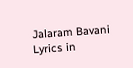Jalaram Bavani Lyrics in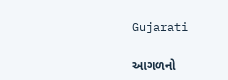Gujarati

આગળનો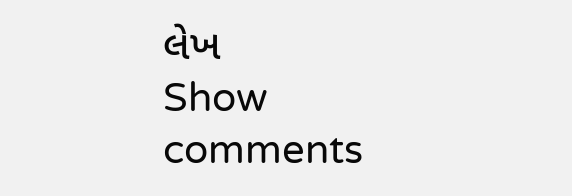લેખ
Show comments